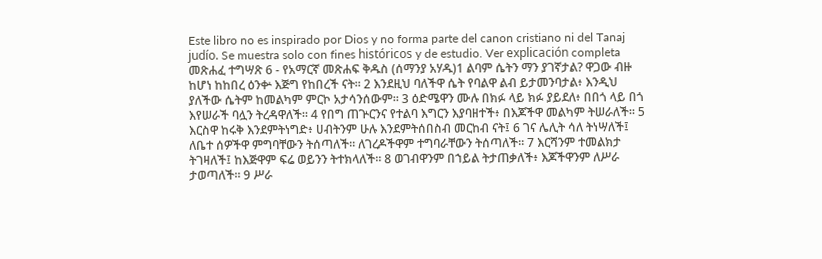Este libro no es inspirado por Dios y no forma parte del canon cristiano ni del Tanaj judío. Se muestra solo con fines históricos y de estudio. Ver explicación completa መጽሐፈ ተግሣጽ 6 - የአማርኛ መጽሐፍ ቅዱስ (ሰማንያ አሃዱ)1 ልባም ሴትን ማን ያገኛታል? ዋጋው ብዙ ከሆነ ከከበረ ዕንቍ እጅግ የከበረች ናት። 2 እንደዚህ ባለችዋ ሴት የባልዋ ልብ ይታመንባታል፥ እንዲህ ያለችው ሴትም ከመልካም ምርኮ አታሳንሰውም። 3 ዕድሜዋን ሙሉ በክፉ ላይ ክፉ ያይደለ፥ በበጎ ላይ በጎ እየሠራች ባሏን ትረዳዋለች። 4 የበግ ጠጕርንና የተልባ እግርን እያባዘተች፥ በእጆችዋ መልካም ትሠራለች። 5 እርስዋ ከሩቅ እንደምትነግድ፥ ሀብትንም ሁሉ እንደምትሰበስብ መርከብ ናት፤ 6 ገና ሌሊት ሳለ ትነሣለች፤ ለቤተ ሰዎችዋ ምግባቸውን ትሰጣለች። ለገረዶችዋም ተግባራቸውን ትሰጣለች። 7 እርሻንም ተመልክታ ትገዛለች፤ ከእጅዋም ፍሬ ወይንን ትተክላለች። 8 ወገብዋንም በኀይል ትታጠቃለች፥ እጆችዋንም ለሥራ ታወጣለች። 9 ሥራ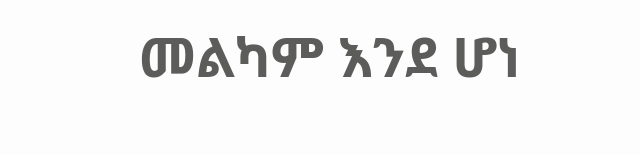መልካም እንደ ሆነ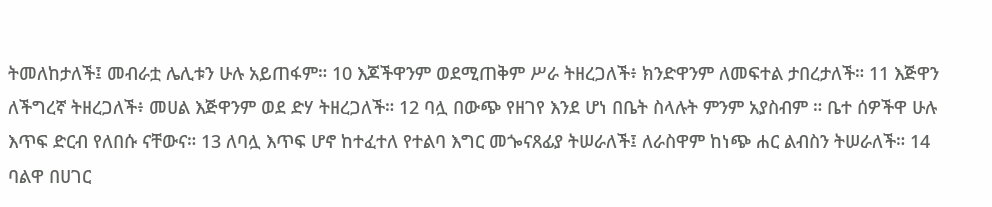ትመለከታለች፤ መብራቷ ሌሊቱን ሁሉ አይጠፋም። 10 እጆችዋንም ወደሚጠቅም ሥራ ትዘረጋለች፥ ክንድዋንም ለመፍተል ታበረታለች። 11 እጅዋን ለችግረኛ ትዘረጋለች፥ መሀል እጅዋንም ወደ ድሃ ትዘረጋለች። 12 ባሏ በውጭ የዘገየ እንደ ሆነ በቤት ስላሉት ምንም አያስብም ። ቤተ ሰዎችዋ ሁሉ እጥፍ ድርብ የለበሱ ናቸውና። 13 ለባሏ እጥፍ ሆኖ ከተፈተለ የተልባ እግር መጐናጸፊያ ትሠራለች፤ ለራስዋም ከነጭ ሐር ልብስን ትሠራለች። 14 ባልዋ በሀገር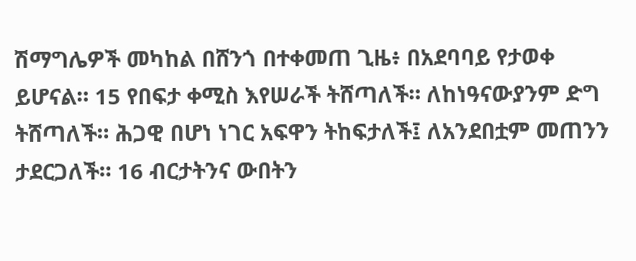ሽማግሌዎች መካከል በሸንጎ በተቀመጠ ጊዜ፥ በአደባባይ የታወቀ ይሆናል። 15 የበፍታ ቀሚስ እየሠራች ትሸጣለች። ለከነዓናውያንም ድግ ትሸጣለች። ሕጋዊ በሆነ ነገር አፍዋን ትከፍታለች፤ ለአንደበቷም መጠንን ታደርጋለች። 16 ብርታትንና ውበትን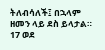ትለብሳለች፤ በኋላም ዘመን ላይ ደስ ይላታል። 17 ወደ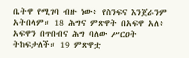ቤትዋ የሚገባ ብዙ ነው፥ የስንፍና እንጀራንም አትበላም። 18 ሕግና ምጽዋት በአፍዋ አለ፥ አፍዋን በጥበብና ሕግ ባለው ሥርዐት ትከፍታለች። 19 ምጽዋቷ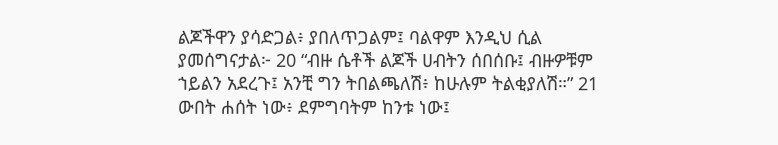ልጆችዋን ያሳድጋል፥ ያበለጥጋልም፤ ባልዋም እንዲህ ሲል ያመሰግናታል፦ 20 “ብዙ ሴቶች ልጆች ሀብትን ሰበሰቡ፤ ብዙዎቹም ኀይልን አደረጉ፤ አንቺ ግን ትበልጫለሽ፥ ከሁሉም ትልቂያለሽ።” 21 ውበት ሐሰት ነው፥ ደምግባትም ከንቱ ነው፤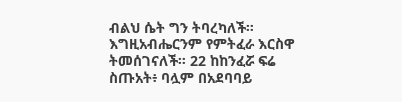ብልህ ሴት ግን ትባረካለች። እግዚአብሔርንም የምትፈራ እርስዋ ትመሰገናለች። 22 ከከንፈሯ ፍሬ ስጡአት፥ ባሏም በአደባባይ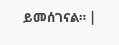ይመሰገናል። |